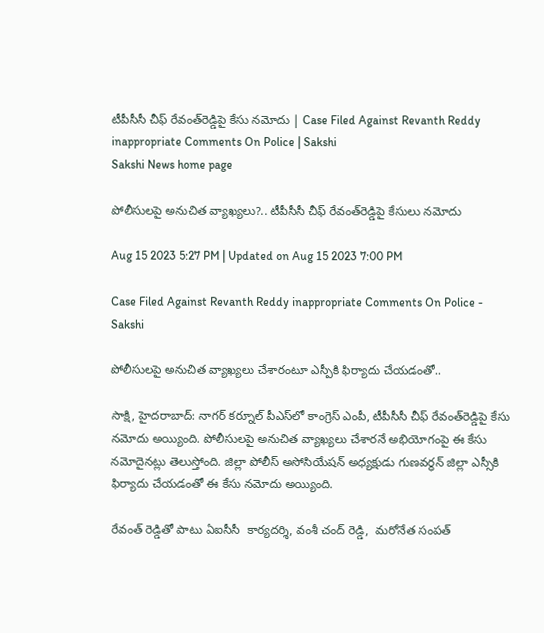టీపీసీసీ చీఫ్‌ రేవంత్‌రెడ్డిపై కేసు నమోదు | Case Filed Against Revanth Reddy inappropriate Comments On Police | Sakshi
Sakshi News home page

పోలీసులపై అనుచిత వ్యాఖ్యలు?.. టీపీసీసీ చీఫ్‌ రేవంత్‌రెడ్డిపై కేసులు నమోదు

Aug 15 2023 5:27 PM | Updated on Aug 15 2023 7:00 PM

Case Filed Against Revanth Reddy inappropriate Comments On Police - Sakshi

పోలీసులపై అనుచిత వ్యాఖ్యలు చేశారంటూ ఎస్పీకి ఫిర్యాదు చేయడంతో..

సాక్షి, హైదరాబాద్‌: నాగర్ కర్నూల్ పీఎస్‌లో కాంగ్రెస్‌ ఎంపీ, టీపీసీసీ చీఫ్‌ రేవంత్‌రెడ్డిపై కేసు నమోదు అయ్యింది. పోలీసులపై అనుచిత వ్యాఖ్యలు చేశారనే అభియోగంపై ఈ కేసు నమోదైనట్లు తెలుస్తోంది. జిల్లా పోలీస్‌ అసోసియేషన్‌ అధ్యక్షుడు గుణవర్ధన్‌ జిల్లా ఎస్సీకి ఫిర్యాదు చేయడంతో ఈ కేసు నమోదు అయ్యింది.

రేవంత్ రెడ్డితో పాటు ఏఐసీసీ  కార్యదర్శి, వంశీ చంద్ రెడ్డి,  మరోనేత సంపత్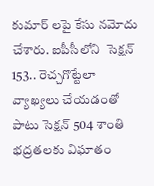కుమార్ లపై కేసు నమోదు చేశారు. ఐపీసీలోని  సెక్షన్‌ 153.. రెచ్చగొట్టేలా వ్యాఖ్యలు చేయడంతో పాటు సెక్షన్‌ 504 శాంతి భద్రతలకు విఘాతం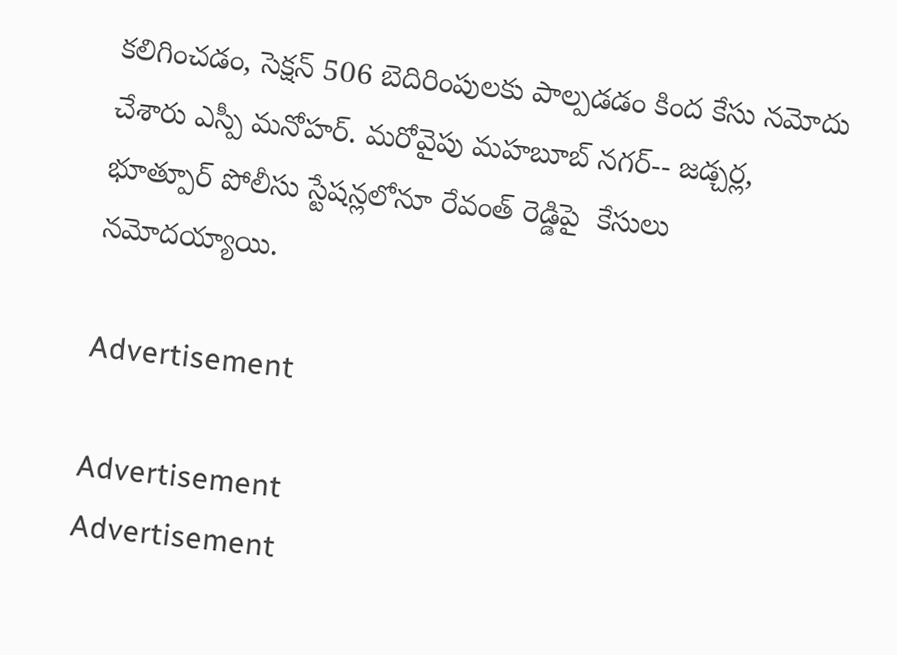కలిగించడం, సెక్షన్‌ 506 బెదిరింపులకు పాల్పడడం కింద కేసు నమోదు చేశారు ఎస్పీ మనోహర్. మరోవైపు మహబూబ్ నగర్-- జడ్చర్ల, భూత్పూర్ పోలీసు స్టేషన్లలోనూ రేవంత్ రెడ్డిపై  కేసులు నమోదయ్యాయి.

Advertisement

Advertisement
Advertisement